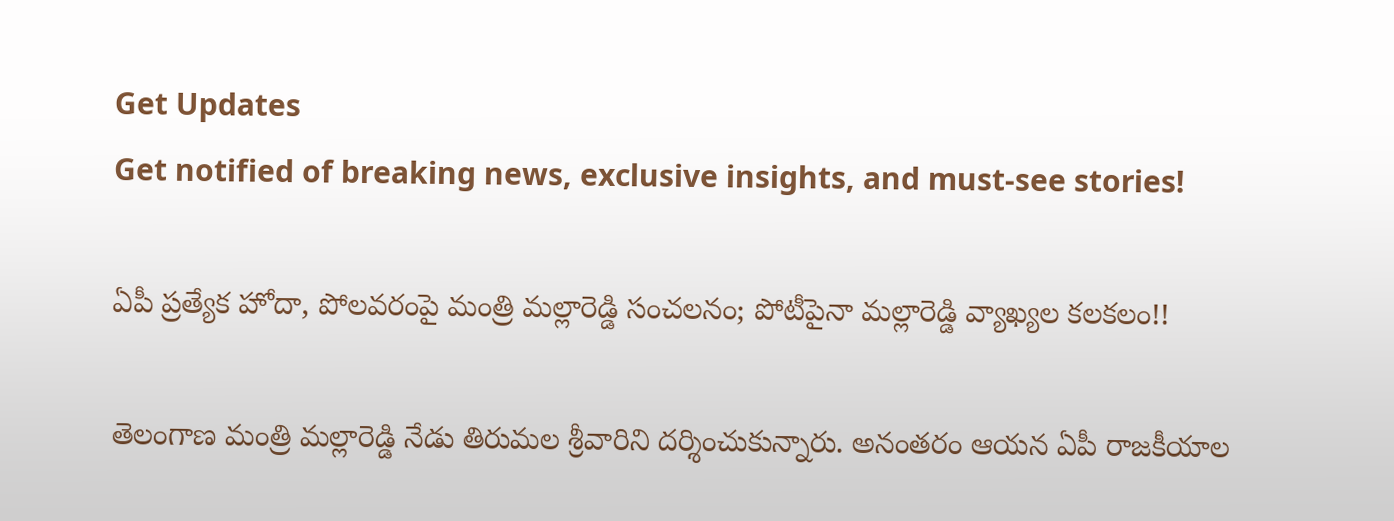Get Updates
Get notified of breaking news, exclusive insights, and must-see stories!

ఏపీ ప్రత్యేక హోదా, పోలవరంపై మంత్రి మల్లారెడ్డి సంచలనం; పోటీపైనా మల్లారెడ్డి వ్యాఖ్యల కలకలం!!

తెలంగాణ మంత్రి మల్లారెడ్డి నేడు తిరుమల శ్రీవారిని దర్శించుకున్నారు. అనంతరం ఆయన ఏపీ రాజకీయాల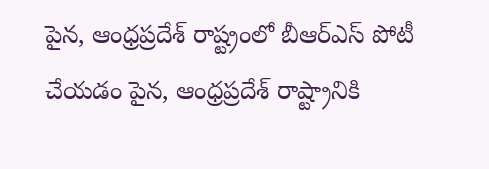పైన, ఆంధ్రప్రదేశ్ రాష్ట్రంలో బీఆర్ఎస్ పోటీ చేయడం పైన, ఆంధ్రప్రదేశ్ రాష్ట్రానికి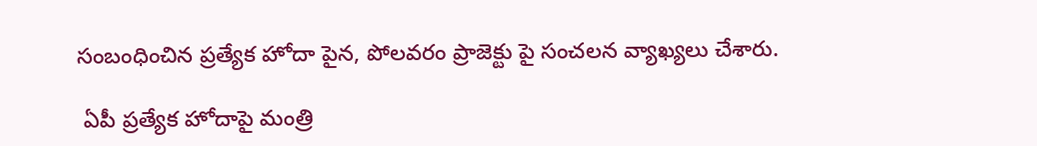సంబంధించిన ప్రత్యేక హోదా పైన, పోలవరం ప్రాజెక్టు పై సంచలన వ్యాఖ్యలు చేశారు.

 ఏపీ ప్రత్యేక హోదాపై మంత్రి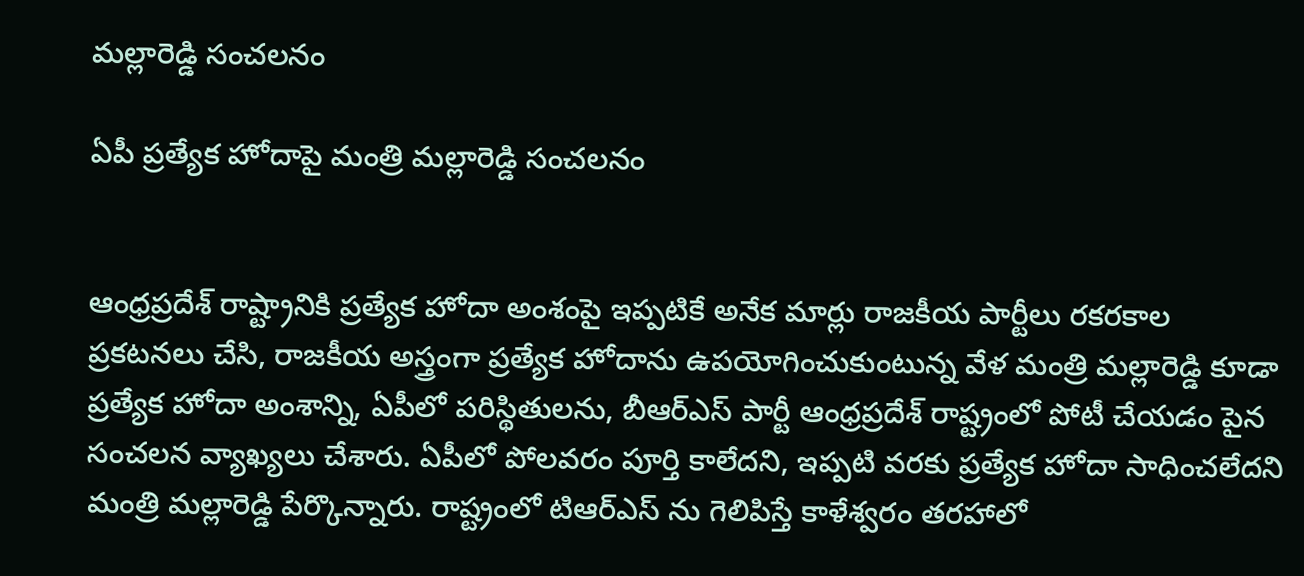మల్లారెడ్డి సంచలనం

ఏపీ ప్రత్యేక హోదాపై మంత్రి మల్లారెడ్డి సంచలనం


ఆంధ్రప్రదేశ్ రాష్ట్రానికి ప్రత్యేక హోదా అంశంపై ఇప్పటికే అనేక మార్లు రాజకీయ పార్టీలు రకరకాల ప్రకటనలు చేసి, రాజకీయ అస్త్రంగా ప్రత్యేక హోదాను ఉపయోగించుకుంటున్న వేళ మంత్రి మల్లారెడ్డి కూడా ప్రత్యేక హోదా అంశాన్ని, ఏపీలో పరిస్థితులను, బీఆర్ఎస్ పార్టీ ఆంధ్రప్రదేశ్ రాష్ట్రంలో పోటీ చేయడం పైన సంచలన వ్యాఖ్యలు చేశారు. ఏపీలో పోలవరం పూర్తి కాలేదని, ఇప్పటి వరకు ప్రత్యేక హోదా సాధించలేదని మంత్రి మల్లారెడ్డి పేర్కొన్నారు. రాష్ట్రంలో టిఆర్ఎస్ ను గెలిపిస్తే కాళేశ్వరం తరహాలో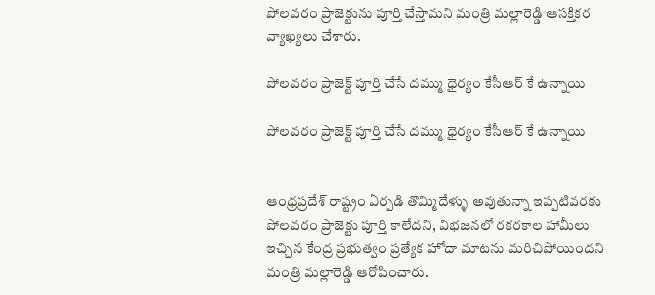పోలవరం ప్రాజెక్టును పూర్తి చేస్తామని మంత్రి మల్లారెడ్డి ఆసక్తికర వ్యాఖ్యలు చేశారు.

పోలవరం ప్రాజెక్ట్ పూర్తి చేసే దమ్ము ధైర్యం కేసీఆర్ కే ఉన్నాయి

పోలవరం ప్రాజెక్ట్ పూర్తి చేసే దమ్ము ధైర్యం కేసీఆర్ కే ఉన్నాయి


ఆంధ్రప్రదేశ్ రాష్ట్రం ఏర్పడి తొమ్మిదేళ్ళు అవుతున్నా ఇప్పటివరకు పోలవరం ప్రాజెక్టు పూర్తి కాలేదని, విభజనలో రకరకాల హామీలు ఇచ్చిన కేంద్ర ప్రభుత్వం ప్రత్యేక హోదా మాటను మరిచిపోయిందని మంత్రి మల్లారెడ్డి ఆరోపించారు.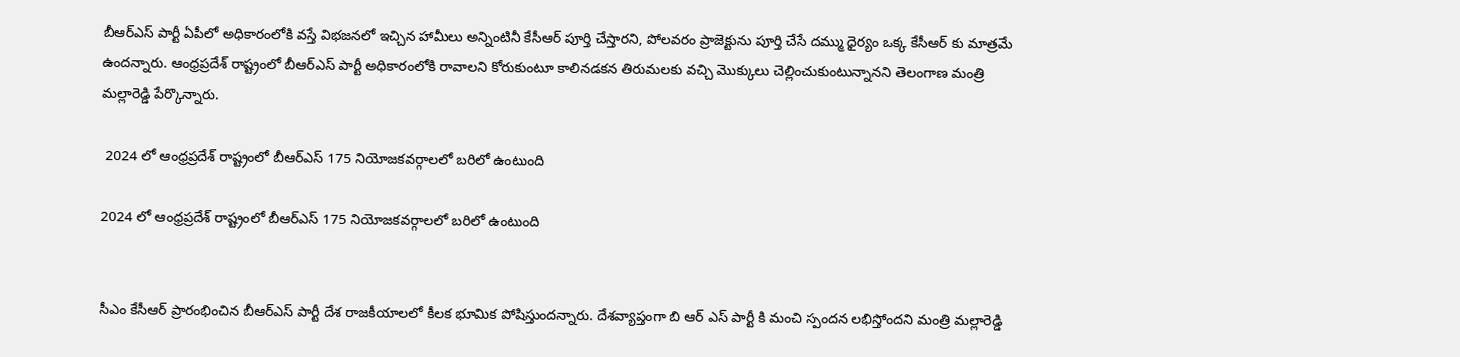బీఆర్ఎస్ పార్టీ ఏపీలో అధికారంలోకి వస్తే విభజనలో ఇచ్చిన హామీలు అన్నింటినీ కేసీఆర్ పూర్తి చేస్తారని, పోలవరం ప్రాజెక్టును పూర్తి చేసే దమ్ము ధైర్యం ఒక్క కేసీఆర్ కు మాత్రమే ఉందన్నారు. ఆంధ్రప్రదేశ్ రాష్ట్రంలో బీఆర్ఎస్ పార్టీ అధికారంలోకి రావాలని కోరుకుంటూ కాలినడకన తిరుమలకు వచ్చి మొక్కులు చెల్లించుకుంటున్నానని తెలంగాణ మంత్రి మల్లారెడ్డి పేర్కొన్నారు.

 2024 లో ఆంధ్రప్రదేశ్ రాష్ట్రంలో బీఆర్ఎస్ 175 నియోజకవర్గాలలో బరిలో ఉంటుంది

2024 లో ఆంధ్రప్రదేశ్ రాష్ట్రంలో బీఆర్ఎస్ 175 నియోజకవర్గాలలో బరిలో ఉంటుంది


సీఎం కేసీఆర్ ప్రారంభించిన బీఆర్ఎస్ పార్టీ దేశ రాజకీయాలలో కీలక భూమిక పోషిస్తుందన్నారు. దేశవ్యాప్తంగా బి ఆర్ ఎస్ పార్టీ కి మంచి స్పందన లభిస్తోందని మంత్రి మల్లారెడ్డి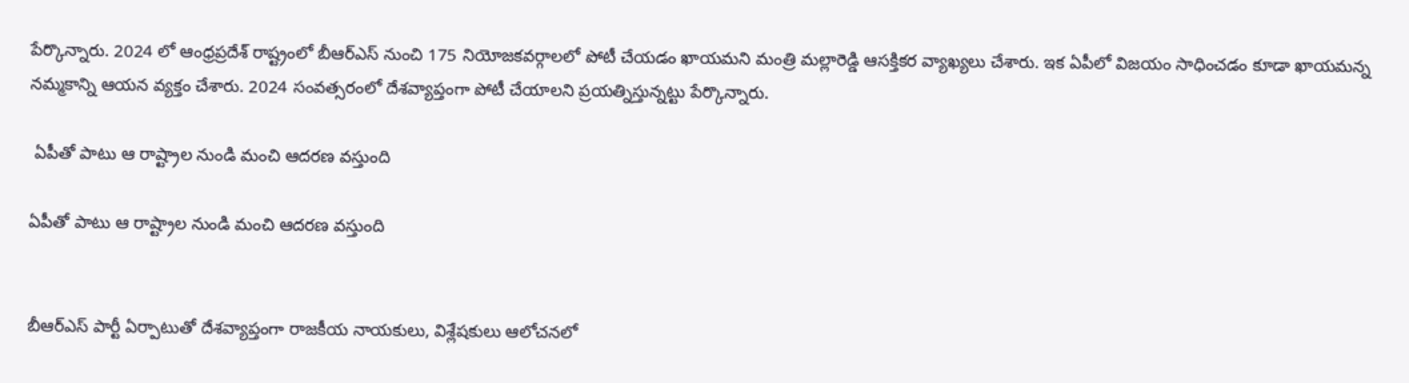పేర్కొన్నారు. 2024 లో ఆంధ్రప్రదేశ్ రాష్ట్రంలో బీఆర్ఎస్ నుంచి 175 నియోజకవర్గాలలో పోటీ చేయడం ఖాయమని మంత్రి మల్లారెడ్డి ఆసక్తికర వ్యాఖ్యలు చేశారు. ఇక ఏపీలో విజయం సాధించడం కూడా ఖాయమన్న నమ్మకాన్ని ఆయన వ్యక్తం చేశారు. 2024 సంవత్సరంలో దేశవ్యాప్తంగా పోటీ చేయాలని ప్రయత్నిస్తున్నట్టు పేర్కొన్నారు.

 ఏపీతో పాటు ఆ రాష్ట్రాల నుండి మంచి ఆదరణ వస్తుంది

ఏపీతో పాటు ఆ రాష్ట్రాల నుండి మంచి ఆదరణ వస్తుంది


బీఆర్ఎస్ పార్టీ ఏర్పాటుతో దేశవ్యాప్తంగా రాజకీయ నాయకులు, విశ్లేషకులు ఆలోచనలో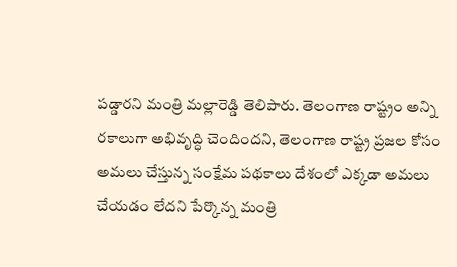పడ్డారని మంత్రి మల్లారెడ్డి తెలిపారు. తెలంగాణ రాష్ట్రం అన్ని రకాలుగా అభివృద్ధి చెందిందని, తెలంగాణ రాష్ట్ర ప్రజల కోసం అమలు చేస్తున్న సంక్షేమ పథకాలు దేశంలో ఎక్కడా అమలు చేయడం లేదని పేర్కొన్న మంత్రి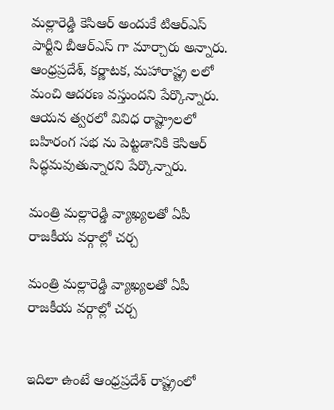మల్లారెడ్డి కెసిఆర్ అందుకే టిఆర్ఎస్ పార్టీని బీఆర్ఎస్ గా మార్చారు అన్నారు. ఆంధ్రప్రదేశ్, కర్ణాటక, మహారాష్ట్ర లలో మంచి ఆదరణ వస్తుందని పేర్కొన్నారు. ఆయన త్వరలో వివిధ రాష్ట్రాలలో బహిరంగ సభ ను పెట్టడానికి కెసిఆర్ సిద్ధమవుతున్నారని పేర్కొన్నారు.

మంత్రి మల్లారెడ్డి వ్యాఖ్యలతో ఏపీ రాజకీయ వర్గాల్లో చర్చ

మంత్రి మల్లారెడ్డి వ్యాఖ్యలతో ఏపీ రాజకీయ వర్గాల్లో చర్చ


ఇదిలా ఉంటే ఆంధ్రప్రదేశ్ రాష్ట్రంలో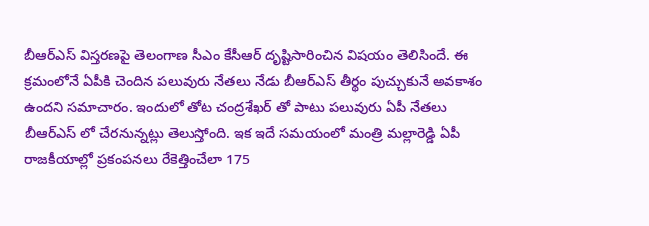బీఆర్ఎస్ విస్తరణపై తెలంగాణ సీఎం కేసీఆర్ దృష్టిసారించిన విషయం తెలిసిందే. ఈ క్రమంలోనే ఏపీకి చెందిన పలువురు నేతలు నేడు బీఆర్ఎస్ తీర్థం పుచ్చుకునే అవకాశం ఉందని సమాచారం. ఇందులో తోట చంద్రశేఖర్ తో పాటు పలువురు ఏపీ నేతలు బీఆర్ఎస్ లో చేరనున్నట్లు తెలుస్తోంది. ఇక ఇదే సమయంలో మంత్రి మల్లారెడ్డి ఏపీ రాజకీయాల్లో ప్రకంపనలు రేకెత్తించేలా 175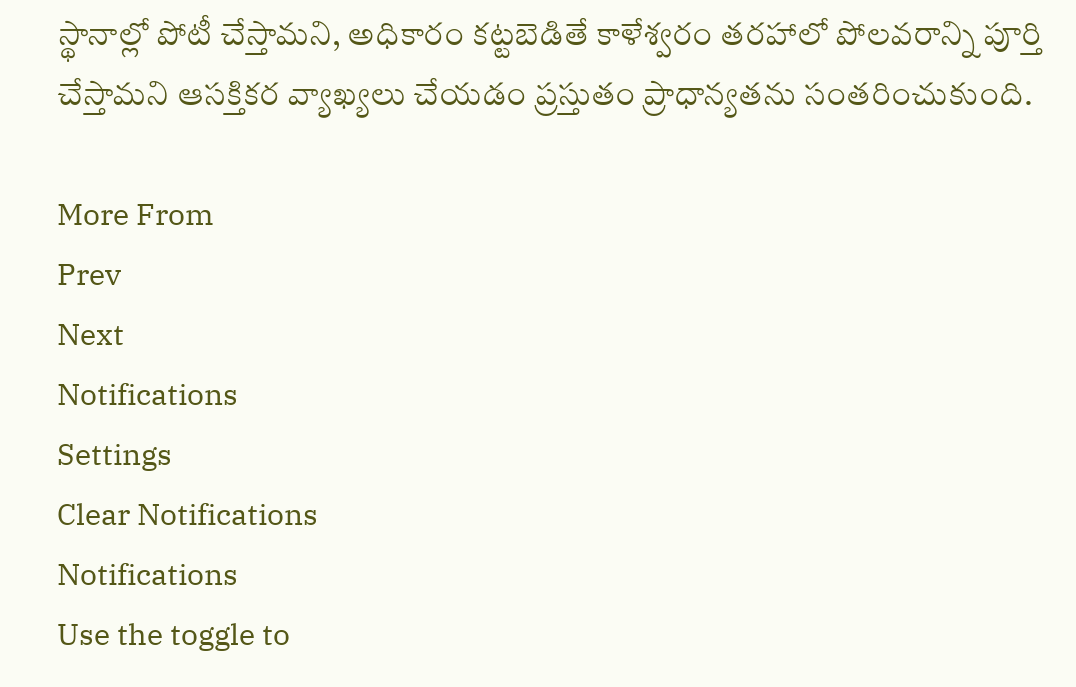స్థానాల్లో పోటీ చేస్తామని, అధికారం కట్టబెడితే కాళేశ్వరం తరహాలో పోలవరాన్ని పూర్తి చేస్తామని ఆసక్తికర వ్యాఖ్యలు చేయడం ప్రస్తుతం ప్రాధాన్యతను సంతరించుకుంది.

More From
Prev
Next
Notifications
Settings
Clear Notifications
Notifications
Use the toggle to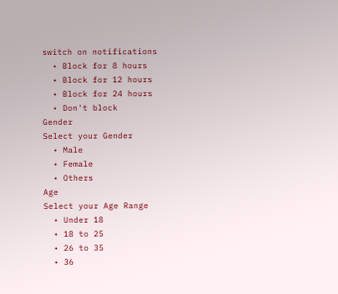switch on notifications
  • Block for 8 hours
  • Block for 12 hours
  • Block for 24 hours
  • Don't block
Gender
Select your Gender
  • Male
  • Female
  • Others
Age
Select your Age Range
  • Under 18
  • 18 to 25
  • 26 to 35
  • 36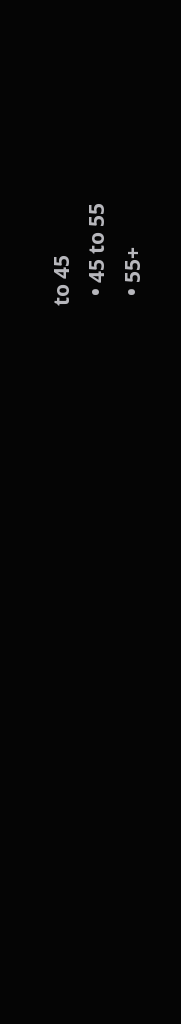to 45
  • 45 to 55
  • 55+